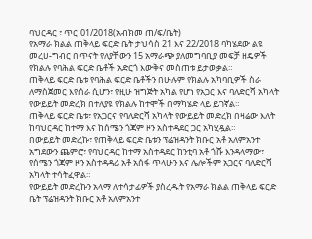ባህርዳር ፣ ጥር 01/2018(አብክመ ጠ/ፍ/ቤት)
የአማራ ክልል ጠቅላይ ፍርድ ቤት ታህሳስ 21 እና 22/2018 ባካሄደው ልዩ መረሀ-ግብር በጥናት የለያቸውን 15 አማራጭ ያለመግባቢያ መፍቻ ዘዴዎች የክልሉ የባሕል ፍርድ ቤቶች አድርጎ እውቅና መስጠቱ ይታወቃል።
ጠቅላይ ፍርድ ቤቱ የባሕል ፍርድ ቤቶችን በሁሉም የክልሉ አካባቢዎች ስራ ለማስጀመር እየሰራ ሲሆን፣ የዚሁ ዝግጅት አካል የሆነ የአጋር እና ባለድርሻ አካላት የውይይት መድረክ በተለያዩ የክልሉ ከተሞች በማካሄድ ላይ ይገኛል።
ጠቅላይ ፍርድ ቤቱ፣ የአጋርና የባለድርሻ አካላት የውይይት መድረክ በዛሬው እለት ከባህርዳር ከተማ እና ከሰሜን ጎጃም ዞን አስተዳደር ጋር አካሂዷል።
በውይይት መድረኩ፣ የጠቅላይ ፍርድ ቤቱን ፕሬዝዳንት ክቡር አቶ አለምአንተ አግደውን ጨምሮ፣ የባህርዳር ከተማ አስተዳደር ከንቲባ አቶ ጎሹ እንዳላማው፣ የሰሜን ጎጃም ዞን አስተዳዳሪ አቶ አሰፋ ጥላሁን እና ሌሎችም አጋርና ባለድርሻ አካላት ተሳትፈዋል።
የውይይት መድረኩን አላማ ለተሳታፊዎች ያስረዱት የአማራ ክልል ጠቅላይ ፍርድ ቤት ፕሬዝዳንት ክቡር አቶ አለምአንተ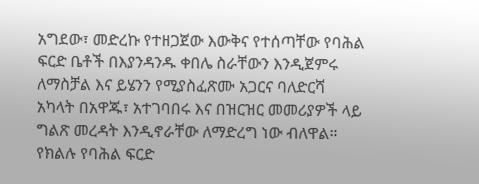አግደው፣ መድረኩ የተዘጋጀው እውቅና የተሰጣቸው የባሕል ፍርድ ቤቶች በእያንዳንዱ ቀበሌ ስራቸውን እንዲጀምሩ ለማስቻል እና ይሄንን የሚያስፈጽሙ አጋርና ባለድርሻ አካላት በአዋጁ፣ አተገባበሩ እና በዝርዝር መመሪያዎች ላይ ግልጽ መረዳት እንዲኖራቸው ለማድረግ ነው ብለዋል።
የክልሉ የባሕል ፍርድ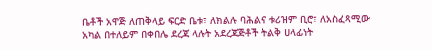ቤቶች አዋጅ ለጠቅላይ ፍርድ ቤቱ፣ ለክልሉ ባሕልና ቱሪዝም ቢሮ፣ ለአስፈጻሚው አካል በተለይም በቀበሌ ደረጃ ላሉት አደረጃጅቶች ትልቅ ሀላፊነት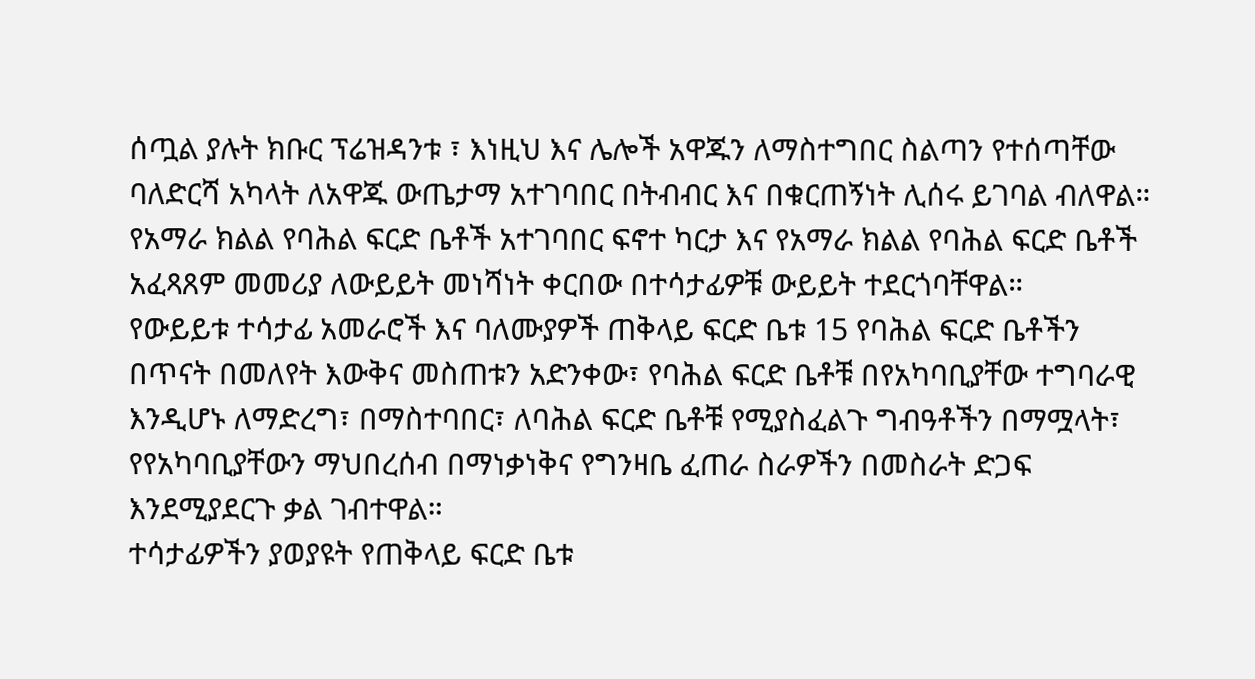ሰጧል ያሉት ክቡር ፕሬዝዳንቱ ፣ እነዚህ እና ሌሎች አዋጁን ለማስተግበር ስልጣን የተሰጣቸው ባለድርሻ አካላት ለአዋጁ ውጤታማ አተገባበር በትብብር እና በቁርጠኝነት ሊሰሩ ይገባል ብለዋል።
የአማራ ክልል የባሕል ፍርድ ቤቶች አተገባበር ፍኖተ ካርታ እና የአማራ ክልል የባሕል ፍርድ ቤቶች አፈጻጸም መመሪያ ለውይይት መነሻነት ቀርበው በተሳታፊዎቹ ውይይት ተደርጎባቸዋል።
የውይይቱ ተሳታፊ አመራሮች እና ባለሙያዎች ጠቅላይ ፍርድ ቤቱ 15 የባሕል ፍርድ ቤቶችን በጥናት በመለየት እውቅና መስጠቱን አድንቀው፣ የባሕል ፍርድ ቤቶቹ በየአካባቢያቸው ተግባራዊ እንዲሆኑ ለማድረግ፣ በማስተባበር፣ ለባሕል ፍርድ ቤቶቹ የሚያስፈልጉ ግብዓቶችን በማሟላት፣ የየአካባቢያቸውን ማህበረሰብ በማነቃነቅና የግንዛቤ ፈጠራ ስራዎችን በመስራት ድጋፍ እንደሚያደርጉ ቃል ገብተዋል።
ተሳታፊዎችን ያወያዩት የጠቅላይ ፍርድ ቤቱ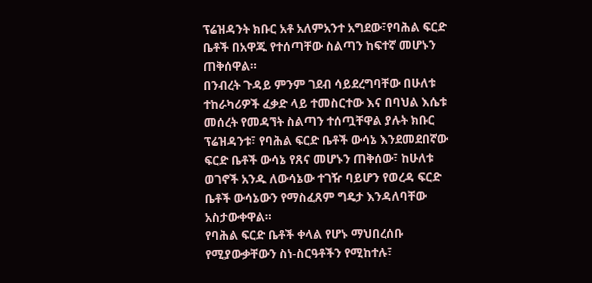ፕሬዝዳንት ክቡር አቶ አለምአንተ አግደው፣የባሕል ፍርድ ቤቶች በአዋጁ የተሰጣቸው ስልጣን ከፍተኛ መሆኑን ጠቅሰዋል።
በንብረት ጉዳይ ምንም ገደብ ሳይደረግባቸው በሁለቱ ተከራካሪዎች ፈቃድ ላይ ተመስርተው እና በባህል እሴቱ መሰረት የመዳኘት ስልጣን ተሰጧቸዋል ያሉት ክቡር ፕሬዝዳንቱ፣ የባሕል ፍርድ ቤቶች ውሳኔ እንደመደበኛው ፍርድ ቤቶች ውሳኔ የጸና መሆኑን ጠቅሰው፣ ከሁለቱ ወገኖች አንዱ ለውሳኔው ተገዥ ባይሆን የወረዳ ፍርድ ቤቶች ውሳኔውን የማስፈጸም ግዴታ እንዳለባቸው አስታውቀዋል።
የባሕል ፍርድ ቤቶች ቀላል የሆኑ ማህበረሰቡ የሚያውቃቸውን ስነ-ስርዓቶችን የሚከተሉ፣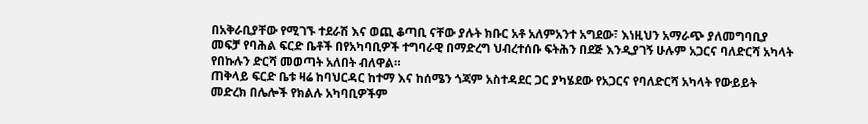በአቅራቢያቸው የሚገኙ ተደራሽ እና ወጪ ቆጣቢ ናቸው ያሉት ክቡር አቶ አለምአንተ አግደው፣ እነዚህን አማራጭ ያለመግባቢያ መፍቻ የባሕል ፍርድ ቤቶች በየአካባቢዎች ተግባራዊ በማድረግ ህብረተሰቡ ፍትሕን በደጅ እንዲያገኝ ሁሉም አጋርና ባለድርሻ አካላት የበኩሉን ድርሻ መወጣት አለበት ብለዋል።
ጠቅላይ ፍርድ ቤቱ ዛሬ ከባህርዳር ከተማ እና ከሰሜን ጎጃም አስተዳደር ጋር ያካሄደው የአጋርና የባለድርሻ አካላት የውይይት መድረክ በሌሎች የክልሉ አካባቢዎችም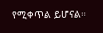የሚቀጥል ይሆናል።